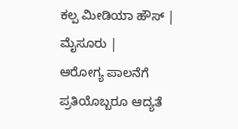ಕಲ್ಪ ಮೀಡಿಯಾ ಹೌಸ್ | ಮೈಸೂರು |
ಆರೋಗ್ಯ ಪಾಲನೆಗೆ ಪ್ರತಿಯೊಬ್ಬರೂ ಆದ್ಯತೆ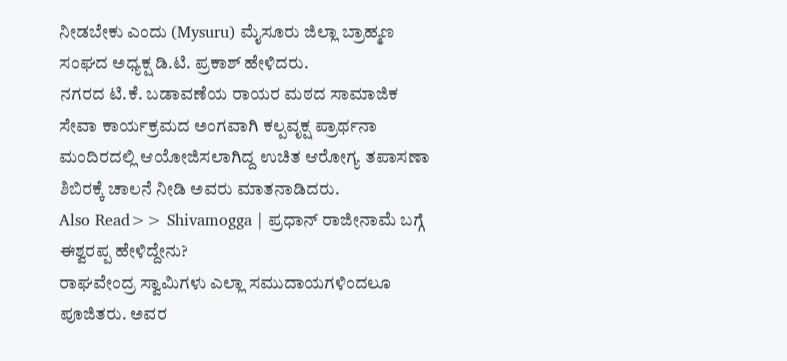ನೀಡಬೇಕು ಎಂದು (Mysuru) ಮೈಸೂರು ಜಿಲ್ಲಾ ಬ್ರಾಹ್ಮಣ ಸಂಘದ ಅಧ್ಯಕ್ಷ ಡಿ.ಟಿ. ಪ್ರಕಾಶ್ ಹೇಳಿದರು.
ನಗರದ ಟಿ.ಕೆ. ಬಡಾವಣೆಯ ರಾಯರ ಮಠದ ಸಾಮಾಜಿಕ ಸೇವಾ ಕಾರ್ಯಕ್ರಮದ ಅಂಗವಾಗಿ ಕಲ್ಪವೃಕ್ಷ ಪ್ರಾರ್ಥನಾ ಮಂದಿರದಲ್ಲಿ ಆಯೋಜಿಸಲಾಗಿದ್ದ ಉಚಿತ ಆರೋಗ್ಯ ತಪಾಸಣಾ ಶಿಬಿರಕ್ಕೆ ಚಾಲನೆ ನೀಡಿ ಅವರು ಮಾತನಾಡಿದರು.
Also Read>> Shivamogga | ಪ್ರಧಾನ್ ರಾಜೀನಾಮೆ ಬಗ್ಗೆ ಈಶ್ವರಪ್ಪ ಹೇಳಿದ್ದೇನು?
ರಾಘವೇಂದ್ರ ಸ್ವಾಮಿಗಳು ಎಲ್ಲಾ ಸಮುದಾಯಗಳಿಂದಲೂ ಪೂಜಿತರು. ಅವರ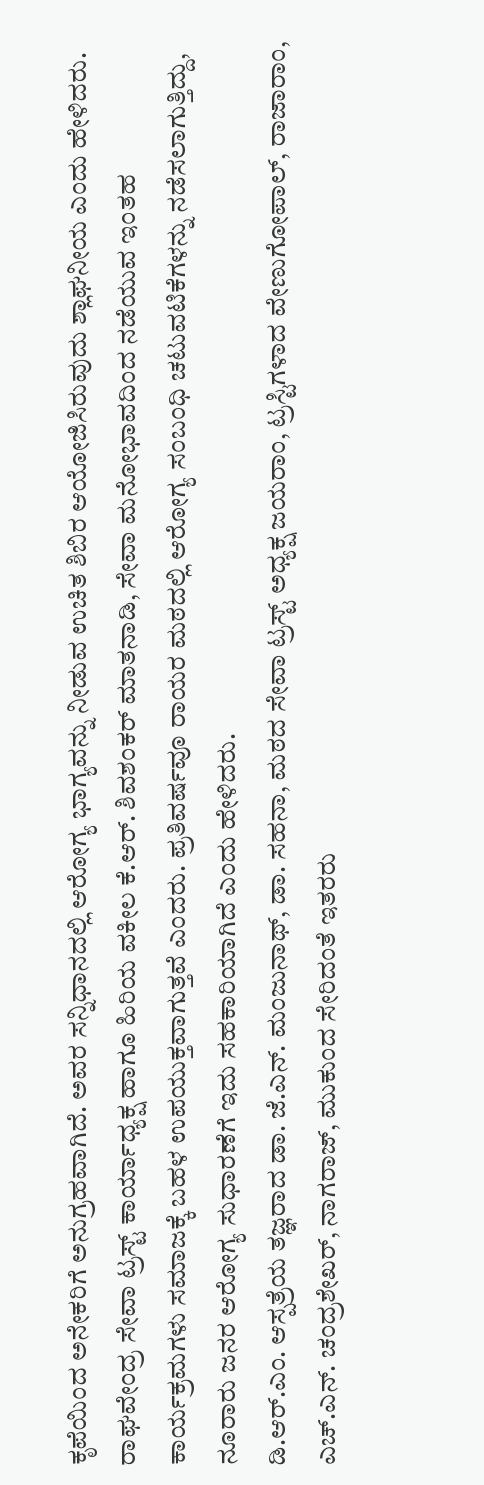ಕೃಪೆಯಿಂದ ಅನೇಕರಿಗೆ ಅನುಗ್ರಹವಾಗಿದೆ. ಅವರ ಸನ್ನಿಧಾನದಲ್ಲಿ ಆರೋಗ್ಯ ಭಾಗ್ಯವನ್ನು ನೀಡುವ ಉಚಿತ ಶಿಬಿರ ಆಯೋಜಿಸಿರುವುದು ಶ್ಲಾಘನೀಯ ಎಂದು ಹೇಳಿದರು.
ರಾಘವೇಂದ್ರ ಸೇವಾ ಟ್ರಸ್ಟ್ ಕಾರ್ಯಾಧ್ಯಕ್ಷ ಹಾಗೂ ಹಿರಿಯ ವಕೀಲ ಕೆ.ಆರ್. ಶಿವಶಂಕರ್ ಮಾತನಾಡಿ, ಸೇವಾ ಮನೋಭಾವದಿಂದ ನಡೆಯುವ ಇಂತಹ ಕಾರ್ಯಕ್ರಮಗಳು ಸಮಾಜಕ್ಕೆ ಬಹಳ ಉಪಯುಕ್ತವಾಗುತ್ತವೆ ಎಂದರು. ಪ್ರತಿವರ್ಷವೂ ರಾಯರ ಮಠದಲ್ಲಿ ಆರೋಗ್ಯ ಸಂಬಂಧಿ ಚಟುವಟಿಕೆಗಳನ್ನು ನಡೆಸಲಾಗುತ್ತಿದ್ದು, ನೂರಾರು ಜನರ ಆರೋಗ್ಯ ಸುಧಾರಣೆಗೆ ಇದು ಸಹಕಾರಿಯಾಗಿದೆ ಎಂದು ಹೇಳಿದರು.
ಡಿ.ಆರ್.ಎಂ. ಆಸ್ಪತ್ರೆಯ ತಜ್ಞರಾದ ಡಾ. ಜೆ.ಎನ್. ಮಂಜುನಾಥ್, ಡಾ. ಸಹನಾ, ಮಠದ ಸೇವಾ ಟ್ರಸ್ಟ್ ಅಧ್ಯಕ್ಷ ಜಯರಾಂ, ಟ್ರಸ್ಟಿಗಳಾದ ವೇಣುಗೋಪಾಲ್, ರಾಜಾರಾಂ, ಎಚ್.ಎನ್. ಚಂದ್ರಶೇಖರ್, ನಾಗರಾಜ್, ಮುಕುಂದ ಸೇರಿದಂತೆ ಇತರರು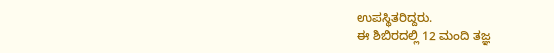ಉಪಸ್ಥಿತರಿದ್ದರು.
ಈ ಶಿಬಿರದಲ್ಲಿ 12 ಮಂದಿ ತಜ್ಞ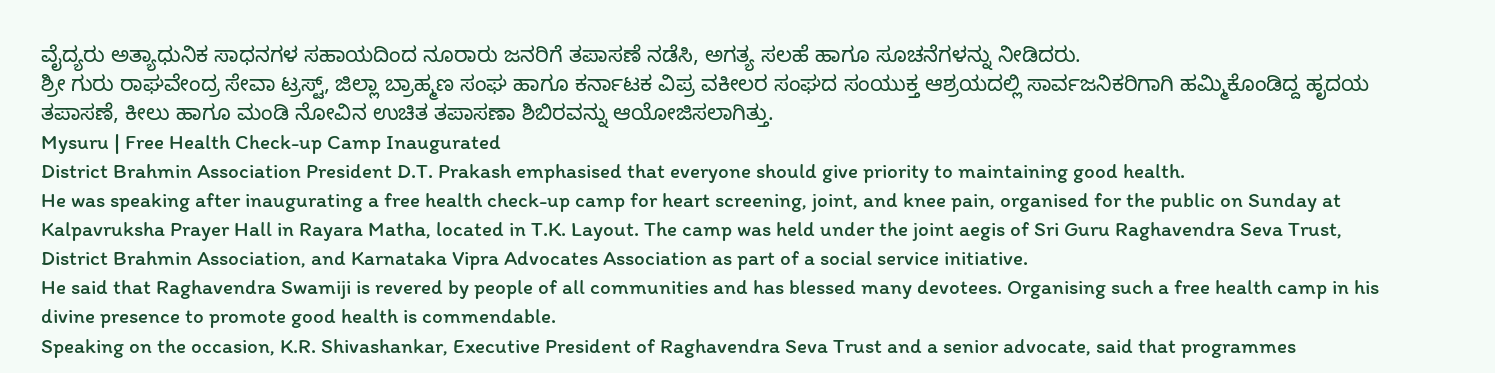ವೈದ್ಯರು ಅತ್ಯಾಧುನಿಕ ಸಾಧನಗಳ ಸಹಾಯದಿಂದ ನೂರಾರು ಜನರಿಗೆ ತಪಾಸಣೆ ನಡೆಸಿ, ಅಗತ್ಯ ಸಲಹೆ ಹಾಗೂ ಸೂಚನೆಗಳನ್ನು ನೀಡಿದರು.
ಶ್ರೀ ಗುರು ರಾಘವೇಂದ್ರ ಸೇವಾ ಟ್ರಸ್ಟ್, ಜಿಲ್ಲಾ ಬ್ರಾಹ್ಮಣ ಸಂಘ ಹಾಗೂ ಕರ್ನಾಟಕ ವಿಪ್ರ ವಕೀಲರ ಸಂಘದ ಸಂಯುಕ್ತ ಆಶ್ರಯದಲ್ಲಿ ಸಾರ್ವಜನಿಕರಿಗಾಗಿ ಹಮ್ಮಿಕೊಂಡಿದ್ದ ಹೃದಯ ತಪಾಸಣೆ, ಕೀಲು ಹಾಗೂ ಮಂಡಿ ನೋವಿನ ಉಚಿತ ತಪಾಸಣಾ ಶಿಬಿರವನ್ನು ಆಯೋಜಿಸಲಾಗಿತ್ತು.
Mysuru | Free Health Check-up Camp Inaugurated
District Brahmin Association President D.T. Prakash emphasised that everyone should give priority to maintaining good health.
He was speaking after inaugurating a free health check-up camp for heart screening, joint, and knee pain, organised for the public on Sunday at Kalpavruksha Prayer Hall in Rayara Matha, located in T.K. Layout. The camp was held under the joint aegis of Sri Guru Raghavendra Seva Trust, District Brahmin Association, and Karnataka Vipra Advocates Association as part of a social service initiative.
He said that Raghavendra Swamiji is revered by people of all communities and has blessed many devotees. Organising such a free health camp in his divine presence to promote good health is commendable.
Speaking on the occasion, K.R. Shivashankar, Executive President of Raghavendra Seva Trust and a senior advocate, said that programmes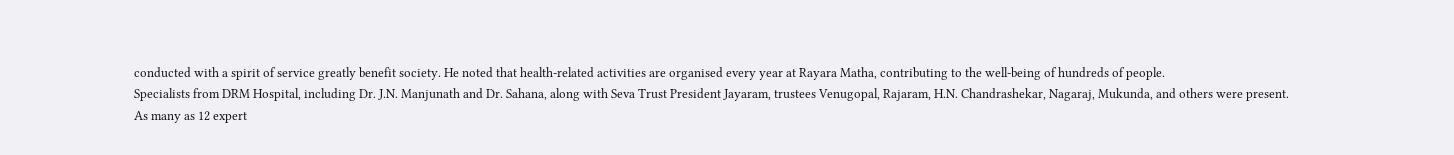conducted with a spirit of service greatly benefit society. He noted that health-related activities are organised every year at Rayara Matha, contributing to the well-being of hundreds of people.
Specialists from DRM Hospital, including Dr. J.N. Manjunath and Dr. Sahana, along with Seva Trust President Jayaram, trustees Venugopal, Rajaram, H.N. Chandrashekar, Nagaraj, Mukunda, and others were present.
As many as 12 expert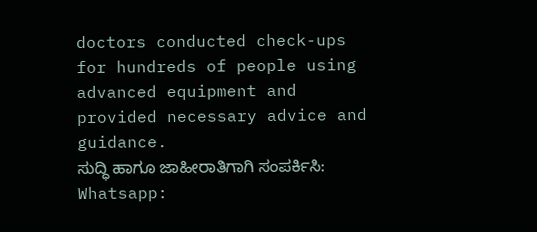doctors conducted check-ups for hundreds of people using advanced equipment and provided necessary advice and guidance.
ಸುದ್ಧಿ ಹಾಗೂ ಜಾಹೀರಾತಿಗಾಗಿ ಸಂಪರ್ಕಿಸಿ: Whatsapp: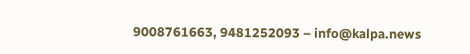9008761663, 9481252093 – info@kalpa.news